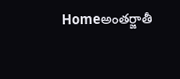Homeఅంతర్జాతీ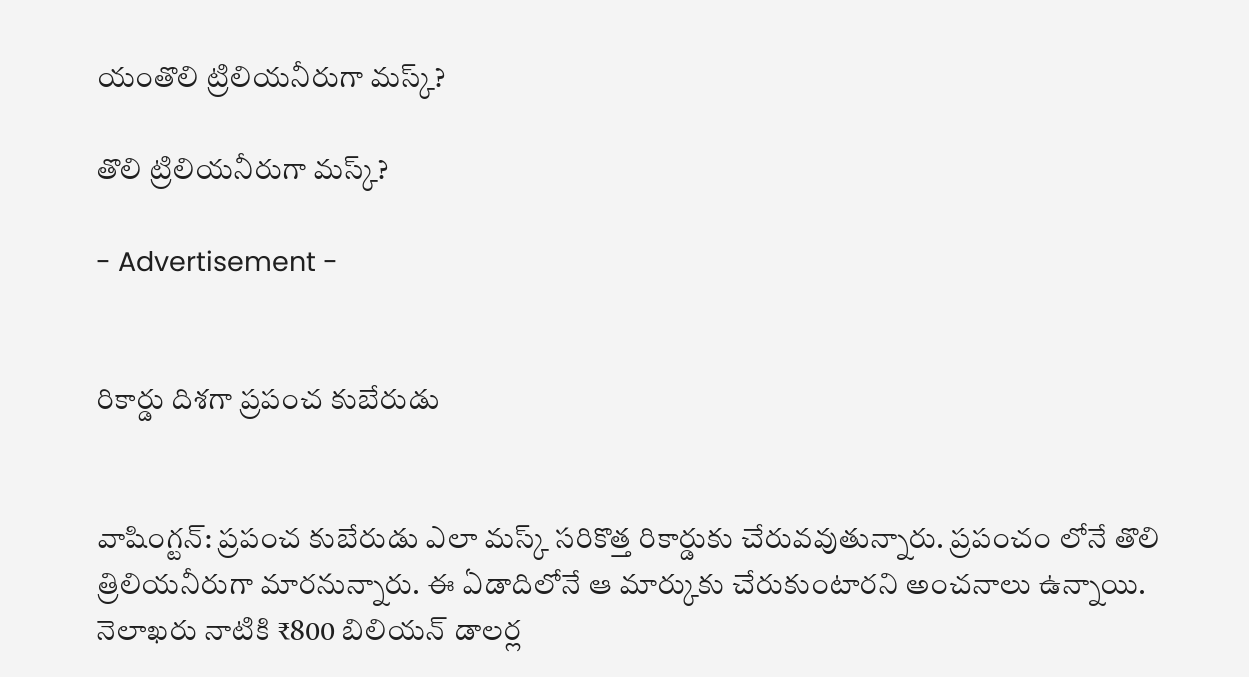యంతొలి ట్రిలియనీరుగా మస్క్?

తొలి ట్రిలియనీరుగా మస్క్?

- Advertisement -


రికార్డు దిశగా ప్రపంచ కుబేరుడు


వాషింగ్టన్: ప్రపంచ కుబేరుడు ఎలా మస్క్ సరికొత్త రికార్డుకు చేరువవుతున్నారు. ప్రపంచం లోనే తొలి త్రిలియనీరుగా మారనున్నారు. ఈ ఏడాదిలోనే ఆ మార్కుకు చేరుకుంటారని అంచనాలు ఉన్నాయి. నెలాఖరు నాటికి ₹800 బిలియన్ డాలర్ల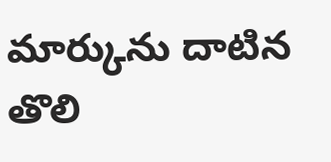మార్కును దాటిన తొలి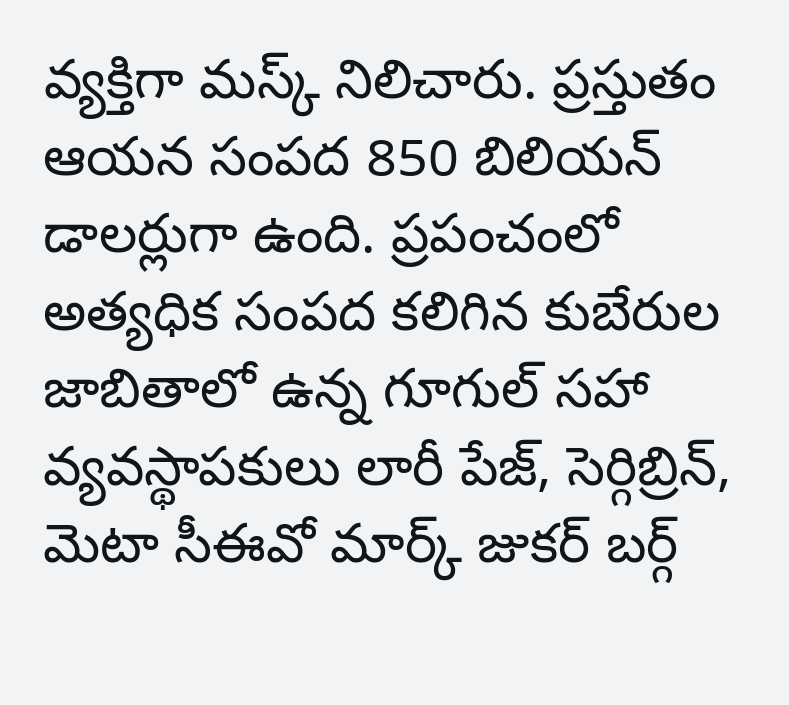వ్యక్తిగా మస్క్ నిలిచారు. ప్రస్తుతం ఆయన సంపద 850 బిలియన్ డాలర్లుగా ఉంది. ప్రపంచంలో అత్యధిక సంపద కలిగిన కుబేరుల జాబితాలో ఉన్న గూగుల్ సహా వ్యవస్థాపకులు లారీ పేజ్, సెర్గిబ్రిన్, మెటా సీఈవో మార్క్ జుకర్ బర్గ్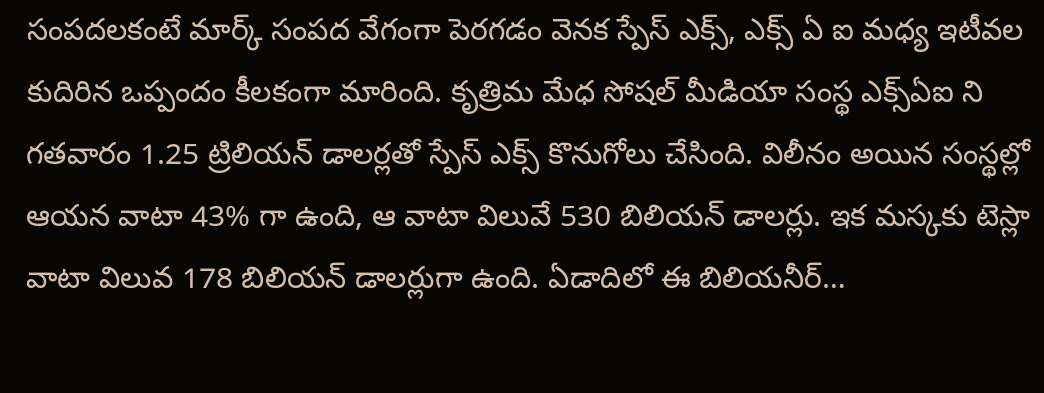సంపదలకంటే మార్క్ సంపద వేగంగా పెరగడం వెనక స్పేస్ ఎక్స్, ఎక్స్ ఏ ఐ మధ్య ఇటీవల కుదిరిన ఒప్పందం కీలకంగా మారింది. కృత్రిమ మేధ సోషల్ మీడియా సంస్థ ఎక్స్ఏఐ ని గతవారం 1.25 ట్రిలియన్ డాలర్లతో స్పేస్ ఎక్స్ కొనుగోలు చేసింది. విలీనం అయిన సంస్థల్లో ఆయన వాటా 43% గా ఉంది, ఆ వాటా విలువే 530 బిలియన్ డాలర్లు. ఇక మస్కకు టెస్లా వాటా విలువ 178 బిలియన్ డాలర్లుగా ఉంది. ఏడాదిలో ఈ బిలియనీర్…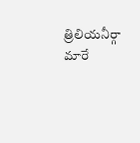త్రిలియనీర్గా మారే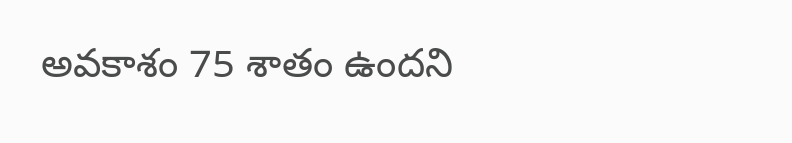అవకాశం 75 శాతం ఉందని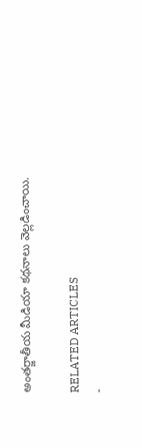అంతర్జాతీయ మీడియా కథనాలు వెల్లడించాయి.

RELATED ARTICLES
-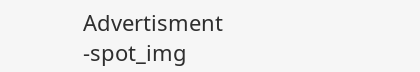Advertisment -spot_img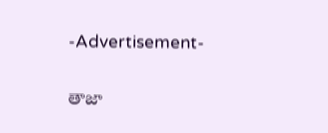-Advertisement-

తాజా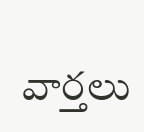వార్తలు